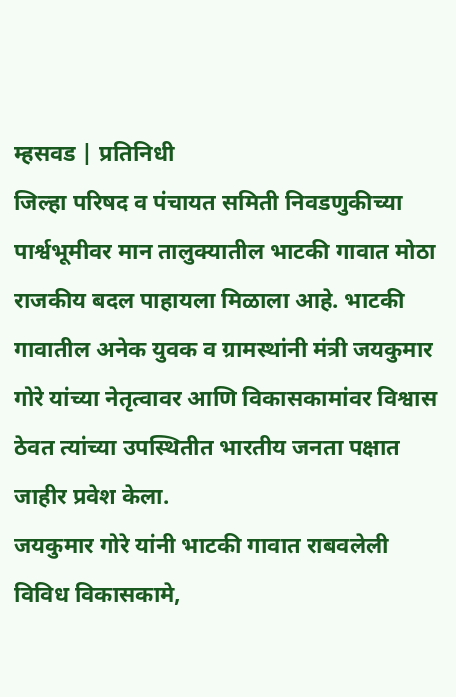म्हसवड | प्रतिनिधी
जिल्हा परिषद व पंचायत समिती निवडणुकीच्या पार्श्वभूमीवर मान तालुक्यातील भाटकी गावात मोठा राजकीय बदल पाहायला मिळाला आहे. भाटकी गावातील अनेक युवक व ग्रामस्थांनी मंत्री जयकुमार गोरे यांच्या नेतृत्वावर आणि विकासकामांवर विश्वास ठेवत त्यांच्या उपस्थितीत भारतीय जनता पक्षात जाहीर प्रवेश केला.
जयकुमार गोरे यांनी भाटकी गावात राबवलेली विविध विकासकामे,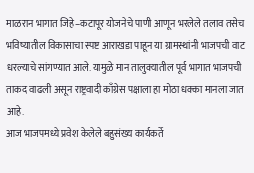माळरान भागात जिहे–कटापूर योजनेचे पाणी आणून भरलेले तलाव तसेच भविष्यातील विकासाचा स्पष्ट आराखडा पाहून या ग्रामस्थांनी भाजपची वाट धरल्याचे सांगण्यात आले. यामुळे मान तालुक्यातील पूर्व भागात भाजपची ताकद वाढली असून राष्ट्रवादी काँग्रेस पक्षाला हा मोठा धक्का मानला जात आहे.
आज भाजपमध्ये प्रवेश केलेले बहुसंख्य कार्यकर्ते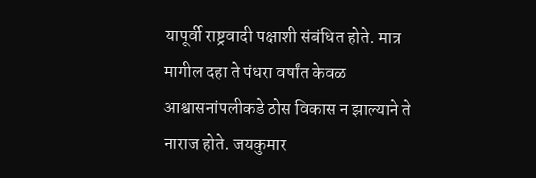यापूर्वी राष्ट्रवादी पक्षाशी संबंधित होते. मात्र मागील दहा ते पंधरा वर्षांत केवळ आश्वासनांपलीकडे ठोस विकास न झाल्याने ते नाराज होते. जयकुमार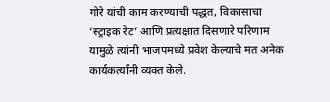गोरे यांची काम करण्याची पद्धत, विकासाचा ‘स्ट्राइक रेट’ आणि प्रत्यक्षात दिसणारे परिणाम यामुळे त्यांनी भाजपमध्ये प्रवेश केल्याचे मत अनेक कार्यकर्त्यांनी व्यक्त केले.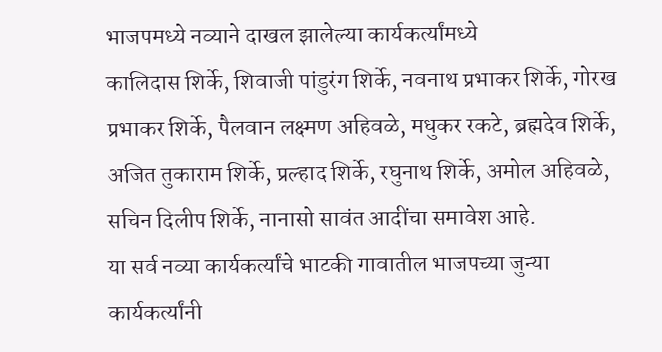भाजपमध्ये नव्याने दाखल झालेल्या कार्यकर्त्यांमध्ये
कालिदास शिर्के, शिवाजी पांडुरंग शिर्के, नवनाथ प्रभाकर शिर्के, गोरख प्रभाकर शिर्के, पैलवान लक्ष्मण अहिवळे, मधुकर रकटे, ब्रह्मदेव शिर्के, अजित तुकाराम शिर्के, प्रल्हाद शिर्के, रघुनाथ शिर्के, अमोल अहिवळे, सचिन दिलीप शिर्के, नानासो सावंत आदींचा समावेश आहे.
या सर्व नव्या कार्यकर्त्यांचे भाटकी गावातील भाजपच्या जुन्या कार्यकर्त्यांनी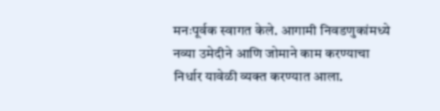मनःपूर्वक स्वागत केले. आगामी निवडणुकांमध्ये नव्या उमेदीने आणि जोमाने काम करण्याचा निर्धार यावेळी व्यक्त करण्यात आला.